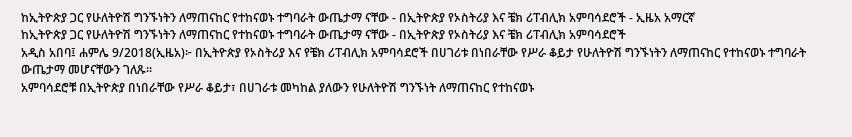ከኢትዮጵያ ጋር የሁለትዮሽ ግንኙነትን ለማጠናከር የተከናወኑ ተግባራት ውጤታማ ናቸው - በኢትዮጵያ የኦስትሪያ እና ቼክ ሪፐብሊክ አምባሳደሮች - ኢዜአ አማርኛ
ከኢትዮጵያ ጋር የሁለትዮሽ ግንኙነትን ለማጠናከር የተከናወኑ ተግባራት ውጤታማ ናቸው - በኢትዮጵያ የኦስትሪያ እና ቼክ ሪፐብሊክ አምባሳደሮች
አዲስ አበባ፤ ሐምሌ 9/2018(ኢዜአ)፦ በኢትዮጵያ የኦስትሪያ እና የቼክ ሪፐብሊክ አምባሳደሮች በሀገሪቱ በነበራቸው የሥራ ቆይታ የሁለትዮሽ ግንኙነትን ለማጠናከር የተከናወኑ ተግባራት ውጤታማ መሆናቸውን ገለጹ።
አምባሳደሮቹ በኢትዮጵያ በነበራቸው የሥራ ቆይታ፣ በሀገራቱ መካከል ያለውን የሁለትዮሽ ግንኙነት ለማጠናከር የተከናወኑ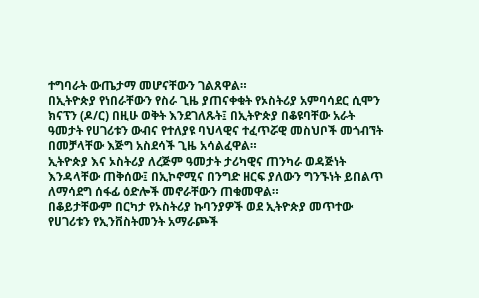ተግባራት ውጤታማ መሆናቸውን ገልጸዋል።
በኢትዮጵያ የነበራቸውን የስራ ጊዜ ያጠናቀቁት የኦስትሪያ አምባሳደር ሲሞን ክናፕን (ዶ/ር) በዚሁ ወቅት እንደገለጹት፤ በኢትዮጵያ በቆዩባቸው አራት ዓመታት የሀገሪቱን ውብና የተለያዩ ባህላዊና ተፈጥሯዊ መስህቦች መጎብኘት በመቻላቸው እጅግ አስደሳች ጊዜ አሳልፈዋል።
ኢትዮጵያ እና ኦስትሪያ ለረጅም ዓመታት ታሪካዊና ጠንካራ ወዳጅነት እንዳላቸው ጠቅሰው፤ በኢኮኖሚና በንግድ ዘርፍ ያለውን ግንኙነት ይበልጥ ለማሳደግ ሰፋፊ ዕድሎች መኖራቸውን ጠቁመዋል።
በቆይታቸውም በርካታ የኦስትሪያ ኩባንያዎች ወደ ኢትዮጵያ መጥተው የሀገሪቱን የኢንቨስትመንት አማራጮች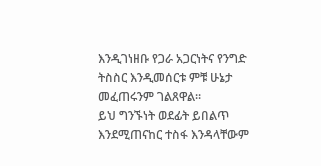እንዲገነዘቡ የጋራ አጋርነትና የንግድ ትስስር እንዲመሰርቱ ምቹ ሁኔታ መፈጠሩንም ገልጸዋል።
ይህ ግንኙነት ወደፊት ይበልጥ እንደሚጠናከር ተስፋ እንዳላቸውም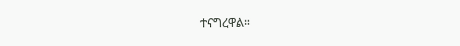ተናግረዋል።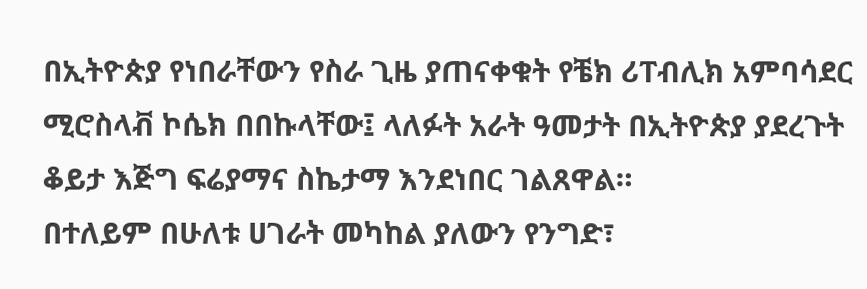በኢትዮጵያ የነበራቸውን የስራ ጊዜ ያጠናቀቁት የቼክ ሪፐብሊክ አምባሳደር ሚሮስላቭ ኮሴክ በበኩላቸው፤ ላለፉት አራት ዓመታት በኢትዮጵያ ያደረጉት ቆይታ እጅግ ፍሬያማና ስኬታማ እንደነበር ገልጸዋል።
በተለይም በሁለቱ ሀገራት መካከል ያለውን የንግድ፣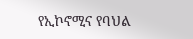የኢኮኖሚና የባህል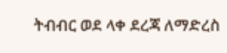ትብብር ወደ ላቀ ደረጃ ለማድረስ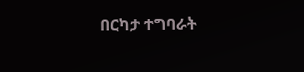በርካታ ተግባራት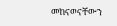መከናወናቸውን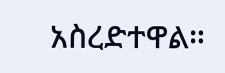አስረድተዋል።